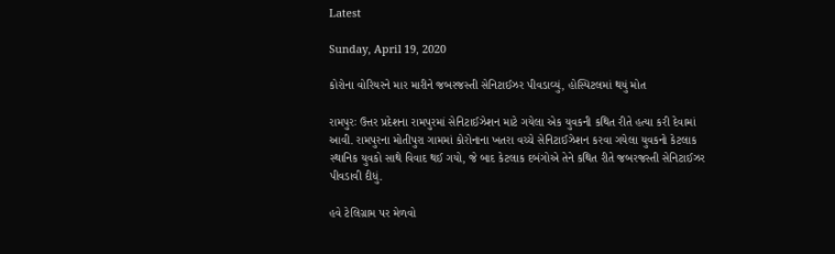Latest

Sunday, April 19, 2020

કોરોના વોરિયરને માર મારીને જબરજસ્તી સેનિટાઈઝર પીવડાવ્યું, હોસ્પિટલમાં થયું મોત

રામપુરઃ ઉત્તર પ્રદેશના રામપુરમાં સેનિટાઈઝેશન માટે ગયેલા એક યુવકની કથિત રીતે હત્યા કરી દેવામાં આવી. રામપુરના મોતીપુરા ગામમાં કોરોનાના ખતરા વચ્ચે સેનિટાઈઝેશન કરવા ગયેલા યુવકનો કેટલાક સ્થાનિક યુવકો સાથે વિવાદ થઈ ગયો, જે બાદ કેટલાક દબંગોએ તેને કથિત રીતે જબરજસ્તી સેનિટાઈઝર પીવડાવી દીધું.

હવે ટેલિગ્રામ પર મેળવો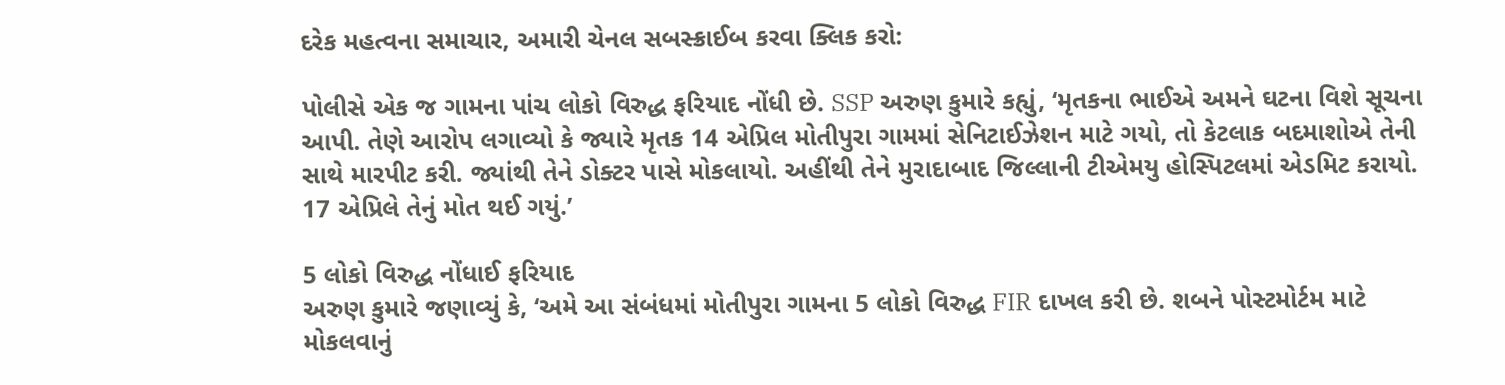દરેક મહત્વના સમાચાર, અમારી ચેનલ સબસ્ક્રાઈબ કરવા ક્લિક કરો:

પોલીસે એક જ ગામના પાંચ લોકો વિરુદ્ધ ફરિયાદ નોંધી છે. SSP અરુણ કુમારે કહ્યું, ‘મૃતકના ભાઈએ અમને ઘટના વિશે સૂચના આપી. તેણે આરોપ લગાવ્યો કે જ્યારે મૃતક 14 એપ્રિલ મોતીપુરા ગામમાં સેનિટાઈઝેશન માટે ગયો, તો કેટલાક બદમાશોએ તેની સાથે મારપીટ કરી. જ્યાંથી તેને ડોક્ટર પાસે મોકલાયો. અહીંથી તેને મુરાદાબાદ જિલ્લાની ટીએમયુ હોસ્પિટલમાં એડમિટ કરાયો. 17 એપ્રિલે તેનું મોત થઈ ગયું.’

5 લોકો વિરુદ્ધ નોંધાઈ ફરિયાદ
અરુણ કુમારે જણાવ્યું કે, ‘અમે આ સંબંધમાં મોતીપુરા ગામના 5 લોકો વિરુદ્ધ FIR દાખલ કરી છે. શબને પોસ્ટમોર્ટમ માટે મોકલવાનું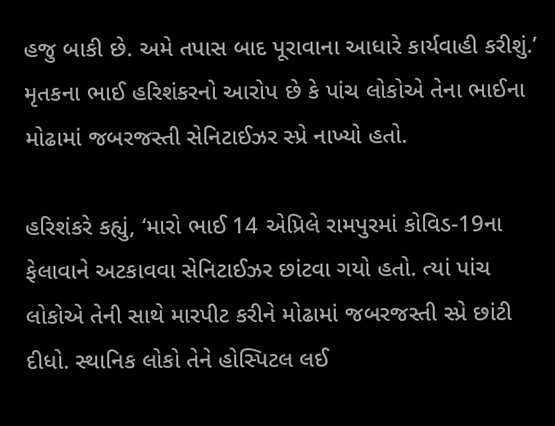હજુ બાકી છે. અમે તપાસ બાદ પૂરાવાના આધારે કાર્યવાહી કરીશું.’ મૃતકના ભાઈ હરિશંકરનો આરોપ છે કે પાંચ લોકોએ તેના ભાઈના મોઢામાં જબરજસ્તી સેનિટાઈઝર સ્પ્રે નાખ્યો હતો.

હરિશંકરે કહ્યું, ‘મારો ભાઈ 14 એપ્રિલે રામપુરમાં કોવિડ-19ના ફેલાવાને અટકાવવા સેનિટાઈઝર છાંટવા ગયો હતો. ત્યાં પાંચ લોકોએ તેની સાથે મારપીટ કરીને મોઢામાં જબરજસ્તી સ્પ્રે છાંટી દીધો. સ્થાનિક લોકો તેને હોસ્પિટલ લઈ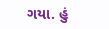ગયા. હું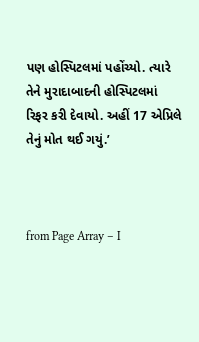પણ હોસ્પિટલમાં પહોંચ્યો. ત્યારે તેને મુરાદાબાદની હોસ્પિટલમાં રિફર કરી દેવાયો. અહીં 17 એપ્રિલે તેનું મોત થઈ ગયું.’



from Page Array – I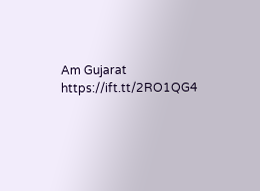Am Gujarat https://ift.tt/2RO1QG4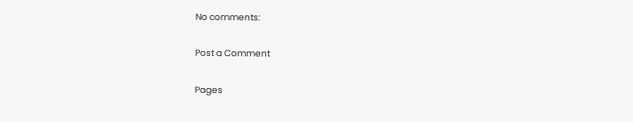No comments:

Post a Comment

Pages